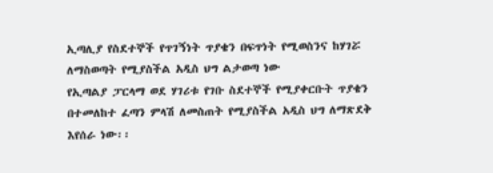ኢጣሊያ የስደተኞች የጥገኝነት ጥያቄን በፍጥነት የሚወስንና ከሃገሯ ለማስወጣት የሚያስችል አዲስ ህግ ልታወጣ ነው
የኢጣልያ ፓርላማ ወደ ሃገሪቱ የገቡ ስደተኞች የሚያቀርቡት ጥያቄን በተመለከተ ፈጣን ምላሽ ለመስጠት የሚያስችል አዲስ ህግ ለማጽደቅ እየሰራ ነው፡፡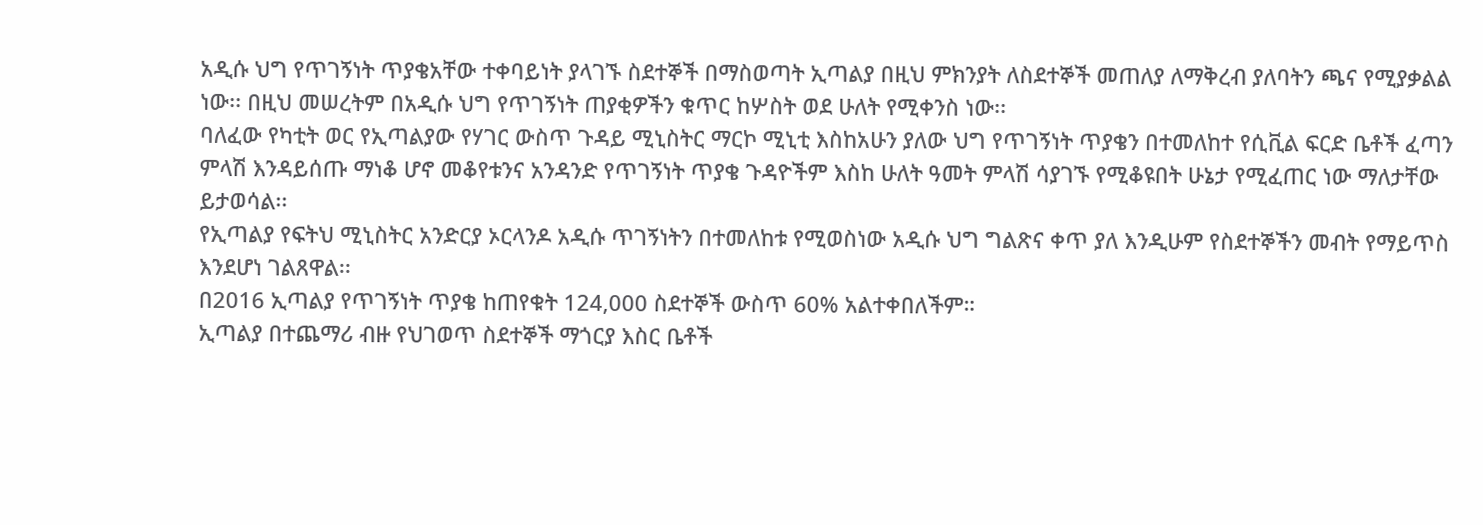አዲሱ ህግ የጥገኝነት ጥያቄአቸው ተቀባይነት ያላገኙ ስደተኞች በማስወጣት ኢጣልያ በዚህ ምክንያት ለስደተኞች መጠለያ ለማቅረብ ያለባትን ጫና የሚያቃልል ነው፡፡ በዚህ መሠረትም በአዲሱ ህግ የጥገኝነት ጠያቂዎችን ቁጥር ከሦስት ወደ ሁለት የሚቀንስ ነው፡፡
ባለፈው የካቲት ወር የኢጣልያው የሃገር ውስጥ ጉዳይ ሚኒስትር ማርኮ ሚኒቲ እስከአሁን ያለው ህግ የጥገኝነት ጥያቄን በተመለከተ የሲቪል ፍርድ ቤቶች ፈጣን ምላሽ እንዳይሰጡ ማነቆ ሆኖ መቆየቱንና አንዳንድ የጥገኝነት ጥያቄ ጉዳዮችም እስከ ሁለት ዓመት ምላሽ ሳያገኙ የሚቆዩበት ሁኔታ የሚፈጠር ነው ማለታቸው ይታወሳል፡፡
የኢጣልያ የፍትህ ሚኒስትር አንድርያ ኦርላንዶ አዲሱ ጥገኝነትን በተመለከቱ የሚወስነው አዲሱ ህግ ግልጽና ቀጥ ያለ እንዲሁም የስደተኞችን መብት የማይጥስ እንደሆነ ገልጸዋል፡፡
በ2016 ኢጣልያ የጥገኝነት ጥያቄ ከጠየቁት 124,000 ስደተኞች ውስጥ 60% አልተቀበለችም።
ኢጣልያ በተጨማሪ ብዙ የህገወጥ ስደተኞች ማጎርያ እስር ቤቶች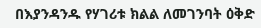በእያንዳንዱ የሃገሪቱ ክልል ለመገንባት ዕቅድ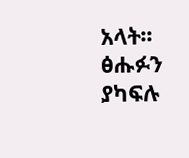አላት፡፡
ፅሑፉን ያካፍሉ